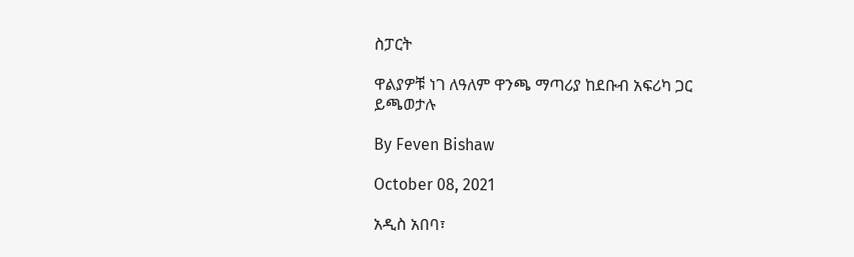ስፓርት

ዋልያዎቹ ነገ ለዓለም ዋንጫ ማጣሪያ ከደቡብ አፍሪካ ጋር ይጫወታሉ

By Feven Bishaw

October 08, 2021

አዲስ አበባ፣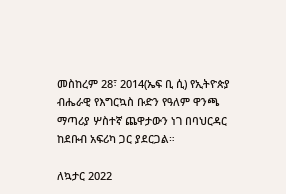መስከረም 28፣ 2014(ኤፍ ቢ ሲ) የኢትዮጵያ ብሔራዊ የእግርኳስ ቡድን የዓለም ዋንጫ ማጣሪያ ሦስተኛ ጨዋታውን ነገ በባህርዳር ከደቡብ አፍሪካ ጋር ያደርጋል።

ለኳታር 2022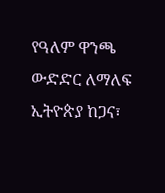የዓለም ዋንጫ ውድድር ለማለፍ ኢትዮጵያ ከጋና፣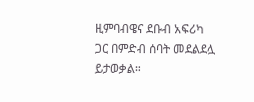ዚምባብዌና ደቡብ አፍሪካ ጋር በምድብ ሰባት መደልደሏ ይታወቃል።